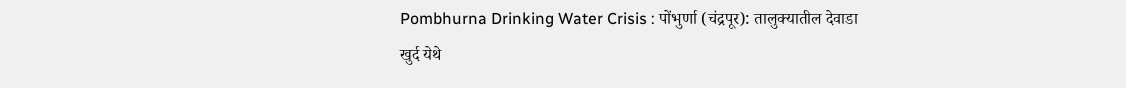Pombhurna Drinking Water Crisis : पोंभुर्णा (चंद्रपूर): तालुक्यातील देवाडा खुर्द येथे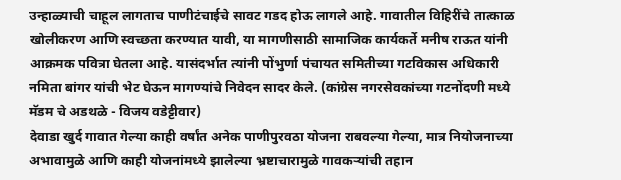उन्हाळ्याची चाहूल लागताच पाणीटंचाईचे सावट गडद होऊ लागले आहे. गावातील विहिरींचे तात्काळ खोलीकरण आणि स्वच्छता करण्यात यावी, या मागणीसाठी सामाजिक कार्यकर्ते मनीष राऊत यांनी आक्रमक पवित्रा घेतला आहे. यासंदर्भात त्यांनी पोंभुर्णा पंचायत समितीच्या गटविकास अधिकारी नमिता बांगर यांची भेट घेऊन मागण्यांचे निवेदन सादर केले. (कांग्रेस नगरसेवकांच्या गटनोंदणी मध्ये मॅडम चे अडथळे - विजय वडेट्टीवार)
देवाडा खुर्द गावात गेल्या काही वर्षांत अनेक पाणीपुरवठा योजना राबवल्या गेल्या, मात्र नियोजनाच्या अभावामुळे आणि काही योजनांमध्ये झालेल्या भ्रष्टाचारामुळे गावकऱ्यांची तहान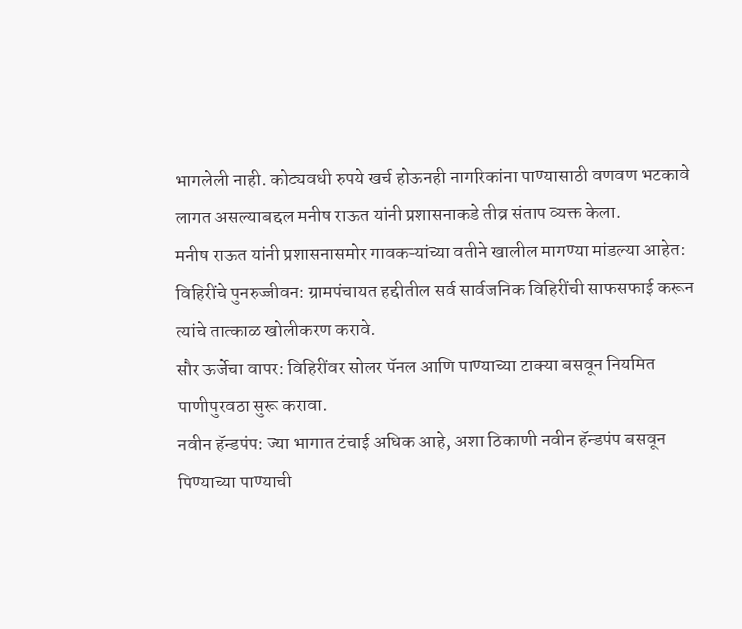भागलेली नाही. कोट्यवधी रुपये खर्च होऊनही नागरिकांना पाण्यासाठी वणवण भटकावे लागत असल्याबद्दल मनीष राऊत यांनी प्रशासनाकडे तीव्र संताप व्यक्त केला.
मनीष राऊत यांनी प्रशासनासमोर गावकऱ्यांच्या वतीने खालील मागण्या मांडल्या आहेत:
विहिरींचे पुनरुज्जीवन: ग्रामपंचायत हद्दीतील सर्व सार्वजनिक विहिरींची साफसफाई करून त्यांचे तात्काळ खोलीकरण करावे.
सौर ऊर्जेचा वापर: विहिरींवर सोलर पॅनल आणि पाण्याच्या टाक्या बसवून नियमित पाणीपुरवठा सुरू करावा.
नवीन हॅन्डपंप: ज्या भागात टंचाई अधिक आहे, अशा ठिकाणी नवीन हॅन्डपंप बसवून पिण्याच्या पाण्याची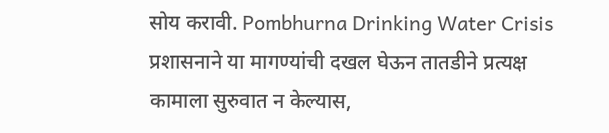सोय करावी. Pombhurna Drinking Water Crisis
प्रशासनाने या मागण्यांची दखल घेऊन तातडीने प्रत्यक्ष कामाला सुरुवात न केल्यास,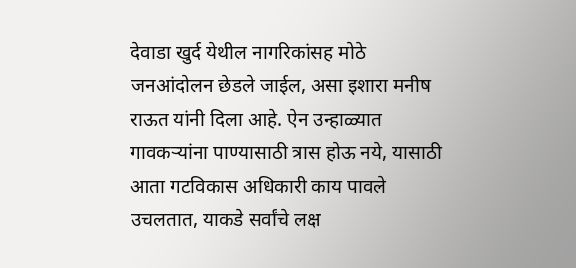देवाडा खुर्द येथील नागरिकांसह मोठे जनआंदोलन छेडले जाईल, असा इशारा मनीष राऊत यांनी दिला आहे. ऐन उन्हाळ्यात गावकऱ्यांना पाण्यासाठी त्रास होऊ नये, यासाठी आता गटविकास अधिकारी काय पावले उचलतात, याकडे सर्वांचे लक्ष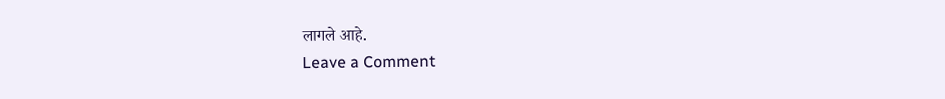लागले आहे.
Leave a Comment